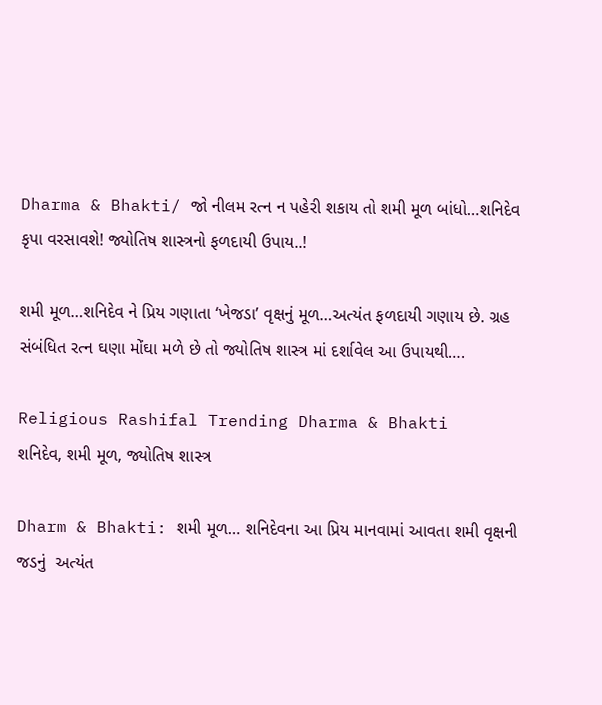Dharma & Bhakti/ જો નીલમ રત્ન ન પહેરી શકાય તો શમી મૂળ બાંધો…શનિદેવ કૃપા વરસાવશે! જ્યોતિષ શાસ્ત્રનો ફળદાયી ઉપાય..!

શમી મૂળ…શનિદેવ ને પ્રિય ગણાતા ‘ખેજડા’ વૃક્ષનું મૂળ…અત્યંત ફળદાયી ગણાય છે. ગ્રહ સંબંધિત રત્ન ઘણા મોંઘા મળે છે તો જ્યોતિષ શાસ્ત્ર માં દર્શાવેલ આ ઉપાયથી….

Religious Rashifal Trending Dharma & Bhakti
શનિદેવ, શમી મૂળ, જ્યોતિષ શાસ્ત્ર

Dharm & Bhakti: શમી મૂળ… શનિદેવના આ પ્રિય માનવામાં આવતા શમી વૃક્ષની જડનું  અત્યંત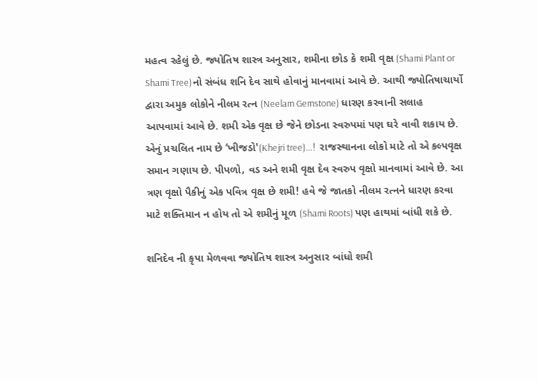મહત્વ રહેલું છે. જ્યોતિષ શાસ્ત્ર અનુસાર, શમીના છોડ કે શમી વૃક્ષ (Shami Plant or Shami Tree)નો સંબંધ શનિ દેવ સાથે હોવાનું માનવામાં આવે છે. આથી જ્યોતિષાચાર્યો દ્વારા અમુક લોકોને નીલમ રત્ન (Neelam Gemstone) ધારણ કરવાની સલાહ આપવામાં આવે છે. શમી એક વૃક્ષ છે જેને છોડના સ્વરુપમાં પણ ઘરે વાવી શકાય છે. એનું પ્રચલિત નામ છે ‘ખીજડો'(Khejri tree)…!  રાજસ્થાનના લોકો માટે તો એ કલ્પવૃક્ષ સમાન ગણાય છે. પીપળો, વડ અને શમી વૃક્ષ દેવ સ્વરુપ વૃક્ષો માનવામાં આવે છે. આ ત્રણ વૃક્ષો પૈકીનું એક પવિત્ર વૃક્ષ છે શમી! હવે જે જાતકો નીલમ રત્નને ધારણ કરવા માટે શક્તિમાન ન હોય તો એ શમીનું મૂળ (Shami Roots) પણ હાથમાં બાંધી શકે છે.

શનિદેવ ની કૃપા મેળવવા જ્યોતિષ શાસ્ત્ર અનુસાર બાંધો શમી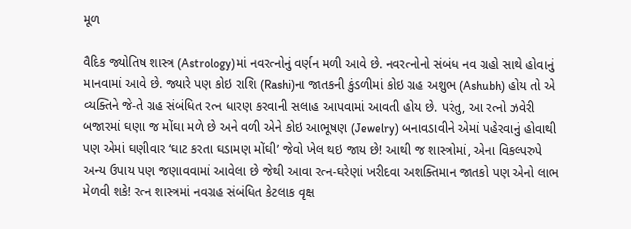મૂળ

વૈદિક જ્યોતિષ શાસ્ત્ર (Astrology)માં નવરત્નોનું વર્ણન મળી આવે છે. નવરત્નોનો સંબંધ નવ ગ્રહો સાથે હોવાનું માનવામાં આવે છે. જ્યારે પણ કોઇ રાશિ (Rashi)ના જાતકની કુંડળીમાં કોઇ ગ્રહ અશુભ (Ashubh) હોય તો એ વ્યક્તિને જે-તે ગ્રહ સંબંધિત રત્ન ધારણ કરવાની સલાહ આપવામાં આવતી હોય છે. પરંતુ, આ રત્નો ઝવેરી બજારમાં ઘણા જ મોંઘા મળે છે અને વળી એને કોઇ આભૂષણ (Jewelry) બનાવડાવીને એમાં પહેરવાનું હોવાથી પણ એમાં ઘણીવાર ‘ઘાટ કરતા ઘડામણ મોંઘી’ જેવો ખેલ થઇ જાય છે! આથી જ શાસ્ત્રોમાં, એના વિકલ્પરુપે અન્ય ઉપાય પણ જણાવવામાં આવેલા છે જેથી આવા રત્ન-ઘરેણાં ખરીદવા અશક્તિમાન જાતકો પણ એનો લાભ મેળવી શકે! રત્ન શાસ્ત્રમાં નવગ્રહ સંબંધિત કેટલાક વૃક્ષ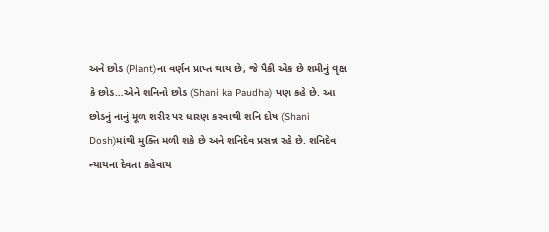અને છોડ (Plant)ના વર્ણન પ્રાપ્ત થાય છે, જે પૈકી એક છે શમીનું વૃક્ષ કે છોડ…એને શનિનો છોડ (Shani ka Paudha) પણ કહે છે. આ છોડનું નાનું મૂળ શરીર પર ધારણ કરવાથી શનિ દોષ (Shani Dosh)માંથી મુક્તિ મળી શકે છે અને શનિદેવ પ્રસન્ન રહે છે. શનિદેવ ન્યાયના દેવતા કહેવાય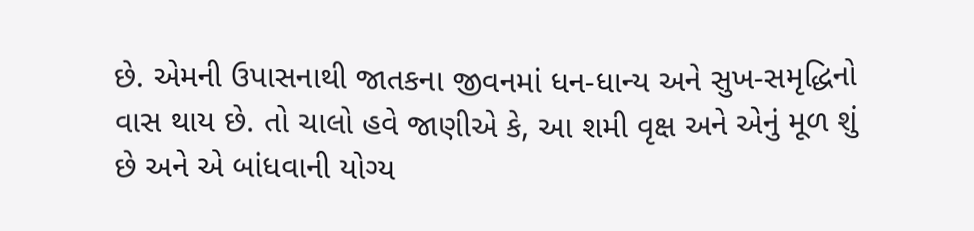છે. એમની ઉપાસનાથી જાતકના જીવનમાં ધન-ધાન્ય અને સુખ-સમૃદ્ધિનો વાસ થાય છે. તો ચાલો હવે જાણીએ કે, આ શમી વૃક્ષ અને એનું મૂળ શું છે અને એ બાંધવાની યોગ્ય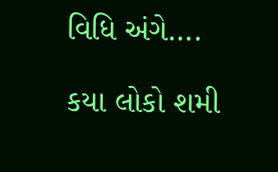વિધિ અંગે….

કયા લોકો શમી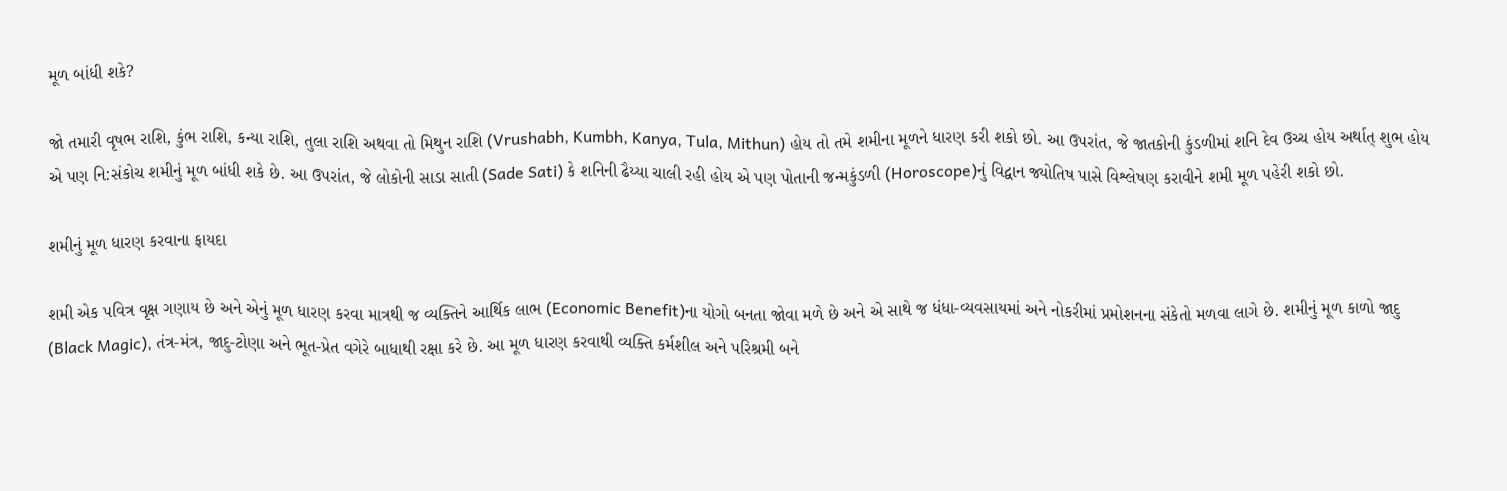મૂળ બાંધી શકે?

જો તમારી વૃષભ રાશિ, કુંભ રાશિ, કન્યા રાશિ, તુલા રાશિ અથવા તો મિથુન રાશિ (Vrushabh, Kumbh, Kanya, Tula, Mithun) હોય તો તમે શમીના મૂળને ધારણ કરી શકો છો. આ ઉપરાંત, જે જાતકોની કુંડળીમાં શનિ દેવ ઉચ્ચ હોય અર્થાત્ શુભ હોય એ પણ નિ:સંકોચ શમીનું મૂળ બાંધી શકે છે. આ ઉપરાંત, જે લોકોની સાડા સાતી (Sade Sati) કે શનિની ઢૈય્યા ચાલી રહી હોય એ પણ પોતાની જન્મકુંડળી (Horoscope)નું વિદ્વાન જ્યોતિષ પાસે વિશ્લેષણ કરાવીને શમી મૂળ પહેરી શકો છો.

શમીનું મૂળ ધારણ કરવાના ફાયદા

શમી એક પવિત્ર વૃક્ષ ગણાય છે અને એનું મૂળ ધારણ કરવા માત્રથી જ વ્યક્તિને આર્થિક લાભ (Economic Benefit)ના યોગો બનતા જોવા મળે છે અને એ સાથે જ ધંધા-વ્યવસાયમાં અને નોકરીમાં પ્રમોશનના સંકેતો મળવા લાગે છે. શમીનું મૂળ કાળો જાદુ (Black Magic), તંત્ર-મંત્ર, જાદુ-ટોણા અને ભૂત-પ્રેત વગેરે બાધાથી રક્ષા કરે છે. આ મૂળ ધારણ કરવાથી વ્યક્તિ કર્મશીલ અને પરિશ્રમી બને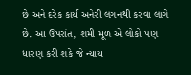છે અને દરેક કાર્ય અનેરી લગનથી કરવા લાગે છે. આ ઉપરાંત, શમી મૂળ એ લોકો પણ ધારણ કરી શકે જે ન્યાય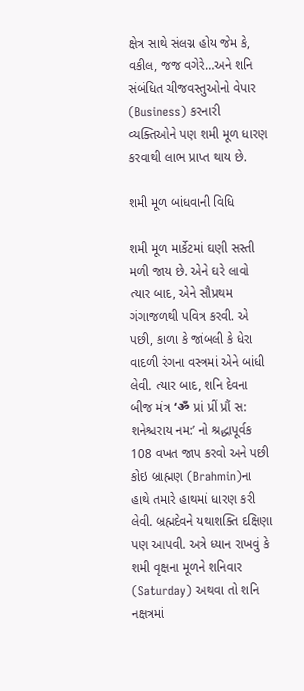ક્ષેત્ર સાથે સંલગ્ન હોય જેમ કે, વકીલ, જજ વગેરે…અને શનિ સંબંધિત ચીજવસ્તુઓનો વેપાર (Business) કરનારી વ્યક્તિઓને પણ શમી મૂળ ધારણ કરવાથી લાભ પ્રાપ્ત થાય છે.

શમી મૂળ બાંધવાની વિધિ

શમી મૂળ માર્કેટમાં ઘણી સસ્તી મળી જાય છે. એને ઘરે લાવો ત્યાર બાદ, એને સૌપ્રથમ ગંગાજળથી પવિત્ર કરવી. એ પછી, કાળા કે જાંબલી કે ધેરા વાદળી રંગના વસ્ત્રમાં એને બાંધી લેવી. ત્યાર બાદ, શનિ દેવના બીજ મંત્ર ‘ॐ પ્રાં પ્રીં પ્રૌં સ: શનેશ્ચરાય નમ:’ નો શ્રદ્ધાપૂર્વક 108 વખત જાપ કરવો અને પછી કોઇ બ્રાહ્મણ (Brahmin)ના હાથે તમારે હાથમાં ધારણ કરી લેવી. બ્રહ્મદેવને યથાશક્તિ દક્ષિણા પણ આપવી. અત્રે ધ્યાન રાખવું કે શમી વૃક્ષના મૂળને શનિવાર (Saturday) અથવા તો શનિ નક્ષત્રમાં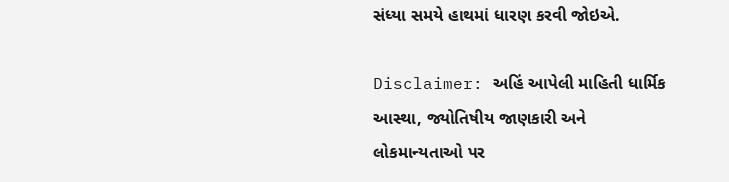સંધ્યા સમયે હાથમાં ધારણ કરવી જોઇએ.

Disclaimer: અહિં આપેલી માહિતી ધાર્મિક આસ્થા, જ્યોતિષીય જાણકારી અને લોકમાન્યતાઓ પર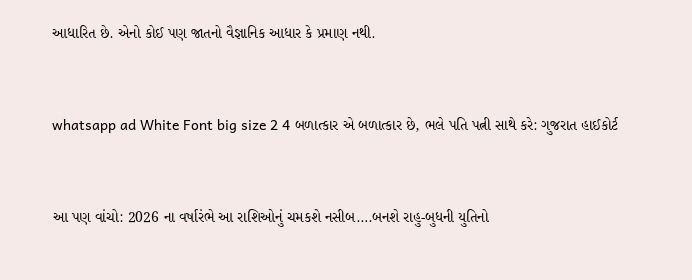આધારિત છે. એનો કોઈ પણ જાતનો વૈજ્ઞાનિક આધાર કે પ્રમાણ નથી.


whatsapp ad White Font big size 2 4 બળાત્કાર એ બળાત્કાર છે, ભલે પતિ પત્ની સાથે કરે: ગુજરાત હાઈકોર્ટ


આ પણ વાંચો: 2026 ના વર્ષારંભે આ રાશિઓનું ચમકશે નસીબ….બનશે રાહુ-બુધની યુતિનો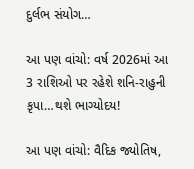દુર્લભ સંયોગ…

આ પણ વાંચો: વર્ષ 2026માં આ 3 રાશિઓ પર રહેશે શનિ-રાહુની કૃપા…થશે ભાગ્યોદય!

આ પણ વાંચો: વૈદિક જ્યોતિષ,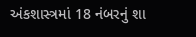અંકશાસ્ત્રમાં 18 નંબરનું શા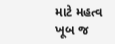માટે મહત્વ ખૂબ જ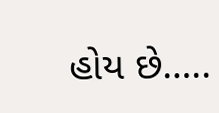હોય છે…..